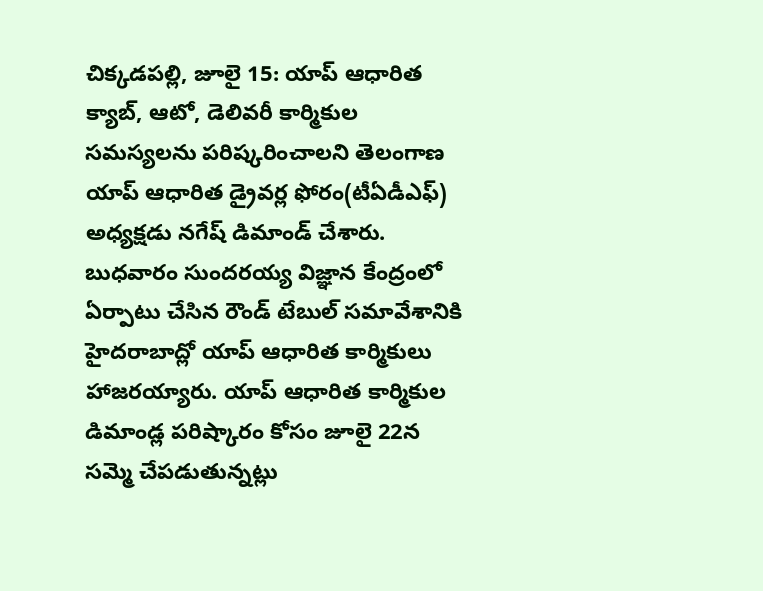చిక్కడపల్లి, జూలై 15: యాప్ ఆధారిత క్యాబ్, ఆటో, డెలివరీ కార్మికుల సమస్యలను పరిష్కరించాలని తెలంగాణ యాప్ ఆధారిత డ్రైవర్ల ఫోరం(టీఏడీఎఫ్) అధ్యక్షడు నగేష్ డిమాండ్ చేశారు. బుధవారం సుందరయ్య విజ్ఞాన కేంద్రంలో ఏర్పాటు చేసిన రౌండ్ టేబుల్ సమావేశానికి హైదరాబాద్లో యాప్ ఆధారిత కార్మికులు హాజరయ్యారు. యాప్ ఆధారిత కార్మికుల డిమాండ్ల పరిష్కారం కోసం జూలై 22న సమ్మె చేపడుతున్నట్లు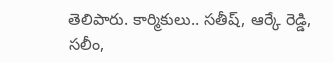తెలిపారు. కార్మికులు.. సతీష్, ఆర్కే రెడ్డి, సలీం,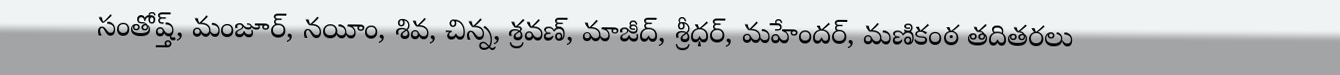సంతోష్త్, మంజూర్, నయీం, శివ, చిన్న, శ్రవణ్, మాజీద్, శ్రీధర్, మహేందర్, మణికంఠ తదితరలు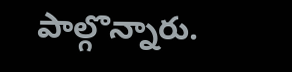పాల్గొన్నారు.